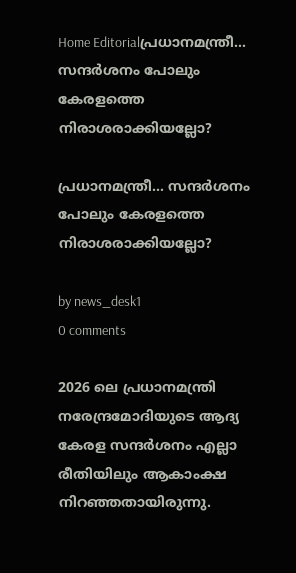Home Editorialപ്രധാനമന്ത്രീ… സന്ദര്‍ശനം പോലും കേരളത്തെ നിരാശരാക്കിയല്ലോ?

പ്രധാനമന്ത്രീ… സന്ദര്‍ശനം പോലും കേരളത്തെ നിരാശരാക്കിയല്ലോ?

by news_desk1
0 comments

2026 ലെ പ്രധാനമന്ത്രി നരേന്ദ്രമോദിയുടെ ആദ്യ കേരള സന്ദര്‍ശനം എല്ലാ രീതിയിലും ആകാംക്ഷ നിറഞ്ഞതായിരുന്നു.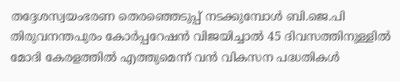തദ്ദേശസ്വയംഭരണ തെരഞ്ഞെടുപ്പ് നടക്കുമ്പോള്‍ ബി.ജെ.പി തിരുവനന്തപുരം കോര്‍പ്പറേഷന്‍ വിജയിച്ചാല്‍ 45 ദിവസത്തിനുള്ളില്‍ മോദി കേരളത്തില്‍ എത്തുമെന്ന് വന്‍ വികസന പദ്ധതികള്‍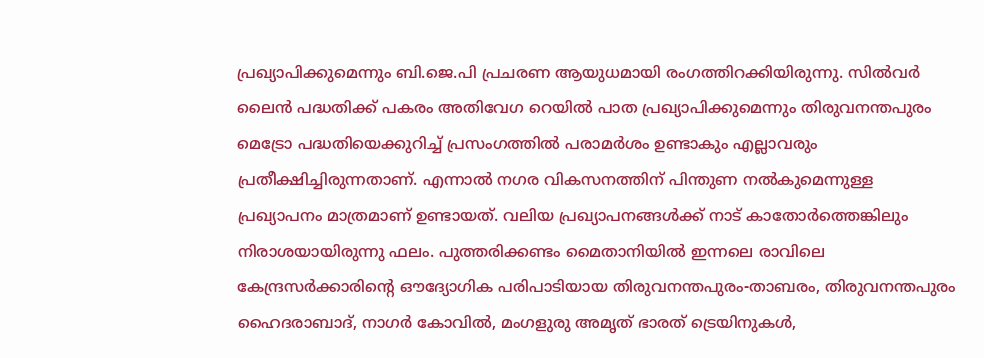പ്രഖ്യാപിക്കുമെന്നും ബി.ജെ.പി പ്രചരണ ആയുധമായി രംഗത്തിറക്കിയിരുന്നു. സില്‍വര്‍ ലൈന്‍ പദ്ധതിക്ക് പകരം അതിവേഗ റെയില്‍ പാത പ്രഖ്യാപിക്കുമെന്നും തിരുവനന്തപുരം മെട്രോ പദ്ധതിയെക്കുറിച്ച് പ്രസംഗത്തില്‍ പരാമര്‍ശം ഉണ്ടാകും എല്ലാവരും പ്രതീക്ഷിച്ചിരുന്നതാണ്. എന്നാല്‍ നഗര വികസനത്തിന് പിന്തുണ നല്‍കുമെന്നുള്ള പ്രഖ്യാപനം മാത്രമാണ് ഉണ്ടായത്. വലിയ പ്രഖ്യാപനങ്ങള്‍ക്ക് നാട് കാതോര്‍ത്തെങ്കിലും നിരാശയായിരുന്നു ഫലം. പുത്തരിക്കണ്ടം മൈതാനിയില്‍ ഇന്നലെ രാവിലെ കേന്ദ്രസര്‍ക്കാരിന്റെ ഔദ്യോഗിക പരിപാടിയായ തിരുവനന്തപുരം-താബരം, തിരുവനന്തപുരം ഹൈദരാബാദ്, നാഗര്‍ കോവില്‍, മംഗളുരു അമൃത് ഭാരത് ട്രെയിനുകള്‍,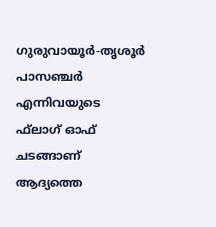ഗുരുവായൂര്‍-തൃശൂര്‍ പാസഞ്ചര്‍ എന്നിവയുടെ ഫ്‌ലാഗ് ഓഫ് ചടങ്ങാണ് ആദ്യത്തെ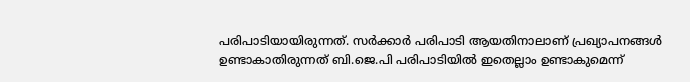പരിപാടിയായിരുന്നത്. സര്‍ക്കാര്‍ പരിപാടി ആയതിനാലാണ് പ്രഖ്യാപനങ്ങള്‍ ഉണ്ടാകാതിരുന്നത് ബി.ജെ.പി പരിപാടിയില്‍ ഇതെല്ലാം ഉണ്ടാകുമെന്ന്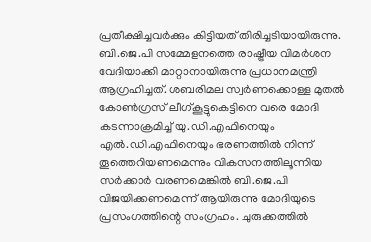പ്രതീക്ഷിച്ചവര്‍ക്കും കിട്ടിയത് തിരിച്ചടിയായിരുന്നു. ബി.ജെ.പി സമ്മേളനത്തെ രാഷ്ട്രീയ വിമര്‍ശന വേദിയാക്കി മാറ്റാനായിരുന്നു പ്രധാനമന്ത്രി ആഗ്രഹിച്ചത്. ശബരിമല സ്വര്‍ണക്കൊള്ള മുതല്‍ കോണ്‍ഗ്രസ് ലീഗ്കൂട്ടുകെട്ടിനെ വരെ മോദി കടന്നാക്രമിച്ച് യു.ഡി.എഫിനെയും എല്‍.ഡി.എഫിനെയും ഭരണത്തില്‍ നിന്ന് തൂത്തെറിയണമെന്നും വികസനത്തിലൂന്നിയ സര്‍ക്കാര്‍ വരണമെങ്കില്‍ ബി.ജെ.പി വിജയിക്കണമെന്ന് ആയിരുന്നു മോദിയുടെ പ്രസംഗത്തിന്റെ സംഗ്രഹം. ചുരുക്കത്തില്‍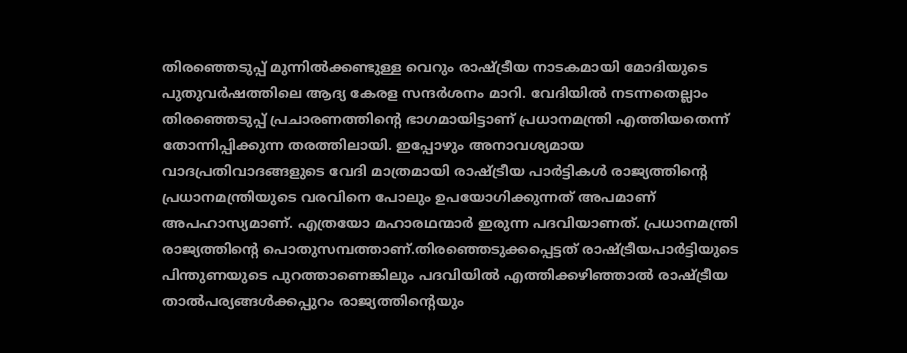തിരഞ്ഞെടുപ്പ് മുന്നില്‍ക്കണ്ടുള്ള വെറും രാഷ്ട്രീയ നാടകമായി മോദിയുടെ പുതുവര്‍ഷത്തിലെ ആദ്യ കേരള സന്ദര്‍ശനം മാറി. വേദിയില്‍ നടന്നതെല്ലാം തിരഞ്ഞെടുപ്പ് പ്രചാരണത്തിന്റെ ഭാഗമായിട്ടാണ് പ്രധാനമന്ത്രി എത്തിയതെന്ന് തോന്നിപ്പിക്കുന്ന തരത്തിലായി. ഇപ്പോഴും അനാവശ്യമായ വാദപ്രതിവാദങ്ങളുടെ വേദി മാത്രമായി രാഷ്ട്രീയ പാര്‍ട്ടികള്‍ രാജ്യത്തിന്റെ പ്രധാനമന്ത്രിയുടെ വരവിനെ പോലും ഉപയോഗിക്കുന്നത് അപമാണ് അപഹാസ്യമാണ്. എത്രയോ മഹാരഥന്മാര്‍ ഇരുന്ന പദവിയാണത്. പ്രധാനമന്ത്രി രാജ്യത്തിന്റെ പൊതുസമ്പത്താണ്.തിരഞ്ഞെടുക്കപ്പെട്ടത് രാഷ്ട്രീയപാര്‍ട്ടിയുടെ പിന്തുണയുടെ പുറത്താണെങ്കിലും പദവിയില്‍ എത്തിക്കഴിഞ്ഞാല്‍ രാഷ്ട്രീയ താല്‍പര്യങ്ങള്‍ക്കപ്പുറം രാജ്യത്തിന്റെയും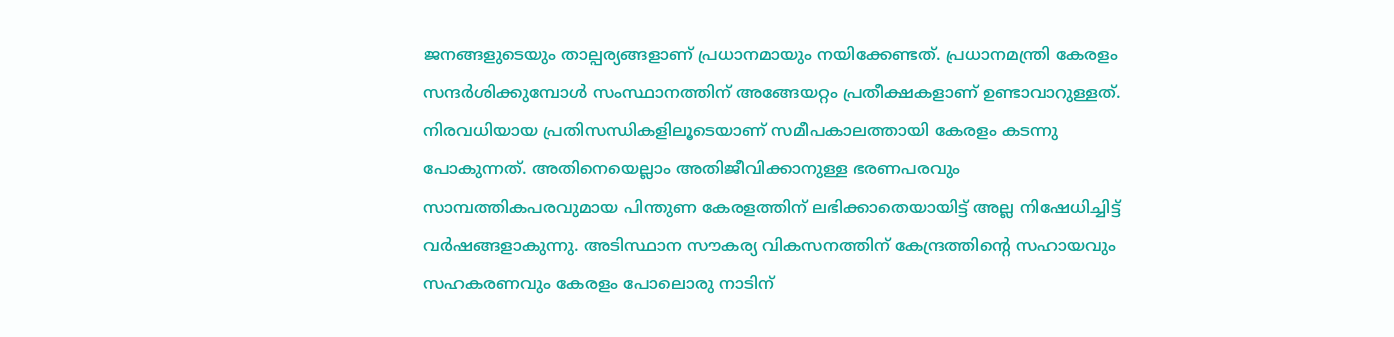ജനങ്ങളുടെയും താല്പര്യങ്ങളാണ് പ്രധാനമായും നയിക്കേണ്ടത്. പ്രധാനമന്ത്രി കേരളം സന്ദര്‍ശിക്കുമ്പോള്‍ സംസ്ഥാനത്തിന് അങ്ങേയറ്റം പ്രതീക്ഷകളാണ് ഉണ്ടാവാറുള്ളത്. നിരവധിയായ പ്രതിസന്ധികളിലൂടെയാണ് സമീപകാലത്തായി കേരളം കടന്നു പോകുന്നത്. അതിനെയെല്ലാം അതിജീവിക്കാനുള്ള ഭരണപരവും സാമ്പത്തികപരവുമായ പിന്തുണ കേരളത്തിന് ലഭിക്കാതെയായിട്ട് അല്ല നിഷേധിച്ചിട്ട് വര്‍ഷങ്ങളാകുന്നു. അടിസ്ഥാന സൗകര്യ വികസനത്തിന് കേന്ദ്രത്തിന്റെ സഹായവും സഹകരണവും കേരളം പോലൊരു നാടിന്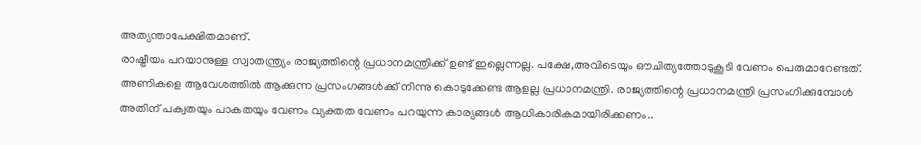അത്യന്താപേക്ഷിതമാണ്.
രാഷ്ട്രീയം പറയാനുള്ള സ്വാതന്ത്ര്യം രാജ്യത്തിന്റെ പ്രധാനമന്ത്രിക്ക് ഉണ്ട് ഇല്ലെന്നല്ല. പക്ഷേ,അവിടെയും ഔചിത്യത്തോടുകൂടി വേണം പെരുമാറേണ്ടത്. അണികളെ ആവേശത്തില്‍ ആക്കുന്ന പ്രസംഗങ്ങള്‍ക്ക് നിന്നു കൊടുക്കേണ്ട ആളല്ല പ്രധാനമന്ത്രി. രാജ്യത്തിന്റെ പ്രധാനമന്ത്രി പ്രസംഗിക്കുമ്പോള്‍ അതിന് പക്വതയും പാകതയും വേണം വ്യക്തത വേണം പറയുന്ന കാര്യങ്ങള്‍ ആധികാരികമായിരിക്കണം..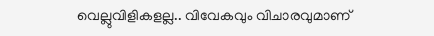വെല്ലുവിളികളല്ല.. വിവേകവും വിചാരവുമാണ്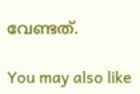വേണ്ടത്.

You may also like